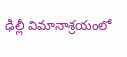ఢిల్లీ విమానాశ్రయంలో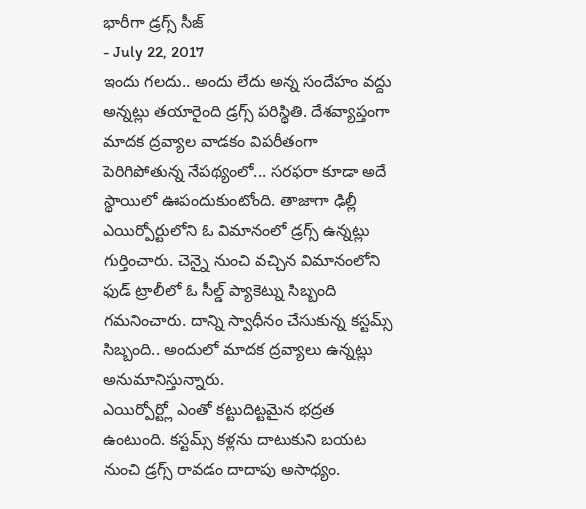భారీగా డ్రగ్స్ సీజ్
- July 22, 2017
ఇందు గలదు.. అందు లేదు అన్న సందేహం వద్దు అన్నట్లు తయారైంది డ్రగ్స్ పరిస్థితి. దేశవ్యాప్తంగా మాదక ద్రవ్యాల వాడకం విపరీతంగా పెరిగిపోతున్న నేపథ్యంలో... సరఫరా కూడా అదే స్థాయిలో ఊపందుకుంటోంది. తాజాగా ఢిల్లీ ఎయిర్పోర్టులోని ఓ విమానంలో డ్రగ్స్ ఉన్నట్లు గుర్తించారు. చెన్నై నుంచి వచ్చిన విమానంలోని ఫుడ్ ట్రాలీలో ఓ సీల్డ్ ప్యాకెట్ను సిబ్బంది గమనించారు. దాన్ని స్వాధీనం చేసుకున్న కస్టమ్స్ సిబ్బంది.. అందులో మాదక ద్రవ్యాలు ఉన్నట్లు అనుమానిస్తున్నారు.
ఎయిర్పోర్ట్లో ఎంతో కట్టుదిట్టమైన భద్రత ఉంటుంది. కస్టమ్స్ కళ్లను దాటుకుని బయట నుంచి డ్రగ్స్ రావడం దాదాపు అసాధ్యం.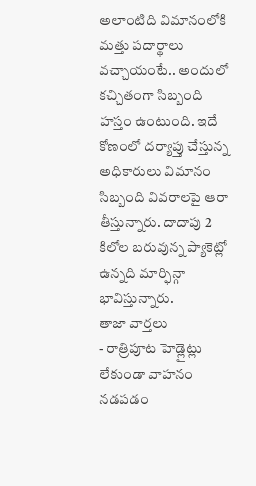అలాంటిది విమానంలోకి మత్తు పదార్థాలు వచ్చాయంటే.. అందులో కచ్చితంగా సిబ్బంది హస్తం ఉంటుంది. ఇదే కోణంలో దర్యాప్తు చేస్తున్న అధికారులు విమానం సిబ్బంది వివరాలపై ఆరా తీస్తున్నారు. దాదాపు 2 కిలోల బరువున్న ప్యాకెట్లో ఉన్నది మార్ఫిన్గా భావిస్తున్నారు.
తాజా వార్తలు
- రాత్రిపూట హెడ్లైట్లు లేకుండా వాహనం నడపడం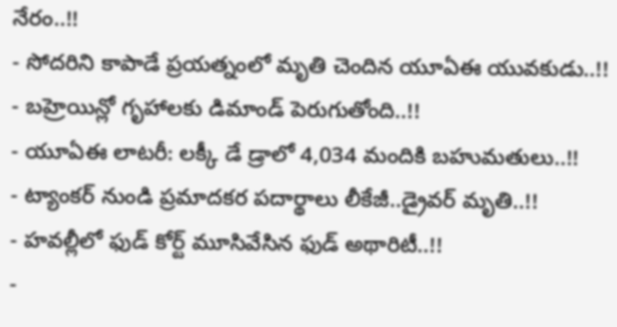నేరం..!!
- సోదరిని కాపాడే ప్రయత్నంలో మృతి చెందిన యూఏఈ యువకుడు..!!
- బహ్రెయిన్లో గృహాలకు డిమాండ్ పెరుగుతోంది..!!
- యూఏఈ లాటరీ: లక్కీ డే డ్రాలో 4,034 మందికి బహుమతులు..!!
- ట్యాంకర్ నుండి ప్రమాదకర పదార్థాలు లీకేజీ..డ్రైవర్ మృతి..!!
- హవల్లీలో ఫుడ్ కోర్ట్ మూసివేసిన ఫుడ్ అథారిటీ..!!
-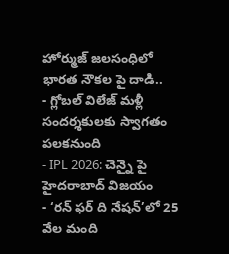హోర్ముజ్ జలసంధిలో భారత నౌకల పై దాడి..
- గ్లోబల్ విలేజ్ మళ్లీ సందర్శకులకు స్వాగతం పలకనుంది
- IPL 2026: చెన్నై పై హైదరాబాద్ విజయం
- ‘రన్ ఫర్ ది నేషన్’లో 25 వేల మంది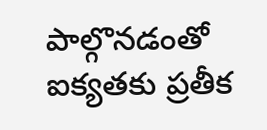పాల్గొనడంతో ఐక్యతకు ప్రతీక